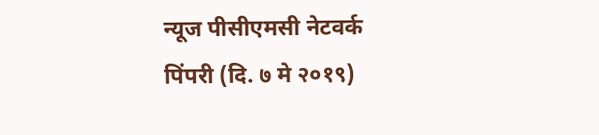न्यूज पीसीएमसी नेटवर्क
पिंपरी (दि. ७ मे २०१९)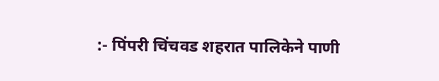:- पिंपरी चिंचवड शहरात पालिकेने पाणी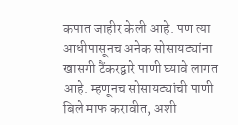कपात जाहीर केली आहे. पण त्या आधीपासूनच अनेक सोसायट्यांना खासगी टैंकरद्वारे पाणी घ्यावे लागत आहे. म्हणूनच सोसायट्यांची पाणी बिले माफ करावीत, अशी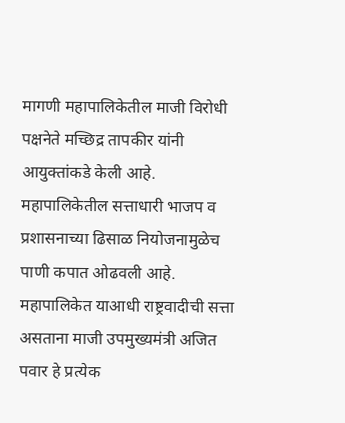मागणी महापालिकेतील माजी विरोधी पक्षनेते मच्छिद्र तापकीर यांनी आयुक्तांकडे केली आहे.
महापालिकेतील सत्ताधारी भाजप व प्रशासनाच्या ढिसाळ नियोजनामुळेच पाणी कपात ओढवली आहे. महापालिकेत याआधी राष्ट्रवादीची सत्ता असताना माजी उपमुख्यमंत्री अजित पवार हे प्रत्येक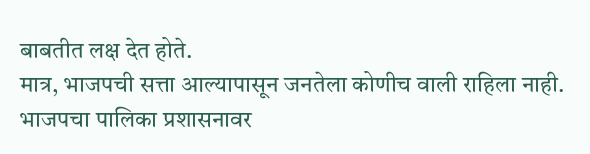बाबतीत लक्ष देत होते.
मात्र, भाजपची सत्ता आल्यापासून जनतेला कोणीच वाली राहिला नाही. भाजपचा पालिका प्रशासनावर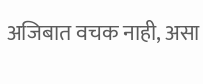अजिबात वचक नाही, असा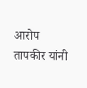आरोप तापकीर यांनी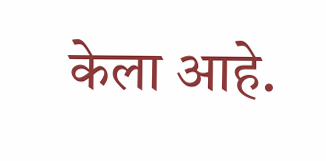केला आहे.